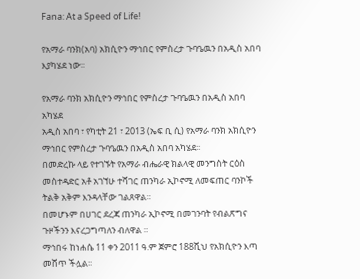Fana: At a Speed of Life!

የአማራ ባንክ(አባ) አክሲዮን ማኅበር የምስረታ ጉባዔዉን በአዲስ አበባ እያካሄደ ነው፡፡

የአማራ ባንክ አክሲዮን ማኅበር የምስረታ ጉባዔዉን በአዲስ አበባ አካሄደ
አዲስ አበባ ፣ የካቲት 21 ፣ 2013 (ኤፍ ቢ ሲ) የአማራ ባንክ አክሲዮን ማኅበር የምስረታ ጉባዔዉን በአዲስ አበባ አካሄደ፡፡
በመድረኩ ላይ የተገኙት የአማራ ብሔራዊ ክልላዊ መንግስት ርዕስ መስተዳድር አቶ አገኘሁ ተሻገር ጠንካራ ኢኮኖሚ ለመፍጠር ባንኮች ትልቅ አቅም እንዳላቸው ገልጸዋል።
በመሆኑም በሀገር ደረጃ ጠንካራ ኢኮኖሚ በመገንባት የብልጽግና ጉዞችንን እናረጋግጣለን ብለዋል ።
ማኅበሩ ከነሐሴ 11 ቀን 2011 ዓ.ም ጀምሮ 188ሺህ የአክሲዮን እጣ መሸጥ ችሏል፡፡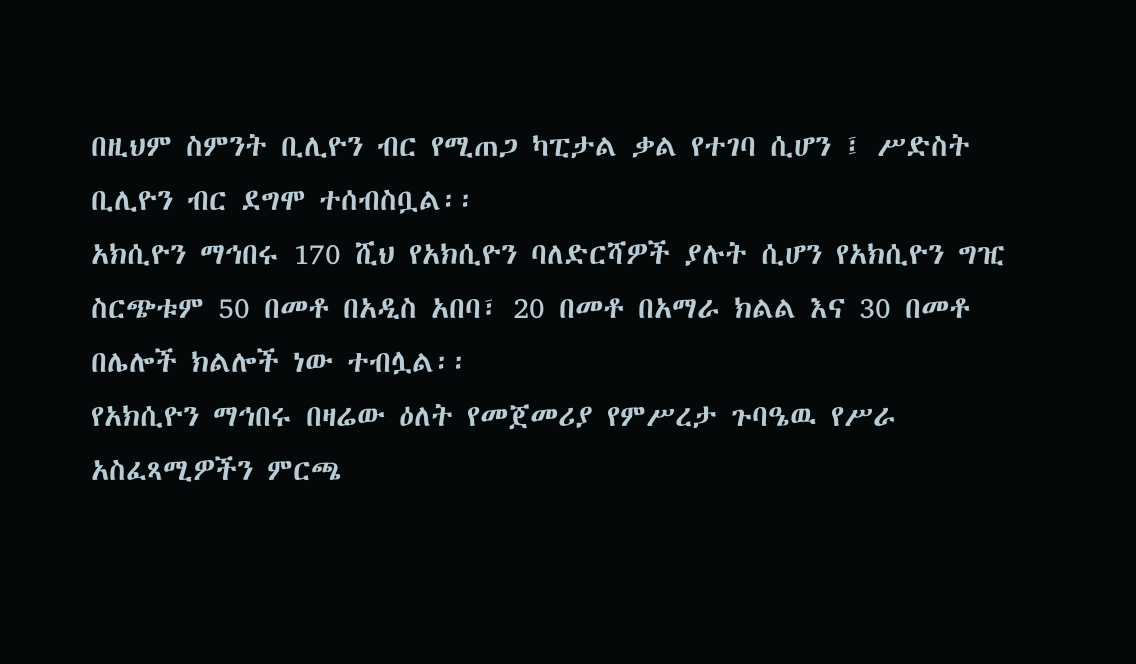በዚህም ስምንት ቢሊዮን ብር የሚጠጋ ካፒታል ቃል የተገባ ሲሆን ፤ ሥድስት ቢሊዮን ብር ደግሞ ተሰብስቧል፡፡
አክሲዮን ማኅበሩ 170 ሺህ የአክሲዮን ባለድርሻዎች ያሉት ሲሆን የአክሲዮን ግዢ ስርጭቱም 50 በመቶ በአዲስ አበባ፣ 20 በመቶ በአማራ ክልል እና 30 በመቶ በሌሎች ክልሎች ነው ተብሏል፡፡
የአክሲዮን ማኅበሩ በዛሬው ዕለት የመጀመሪያ የምሥረታ ጉባዔዉ የሥራ አስፈጻሚዎችን ምርጫ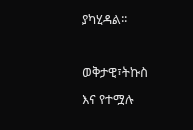ያካሂዳል፡፡

ወቅታዊ፣ትኩስ እና የተሟሉ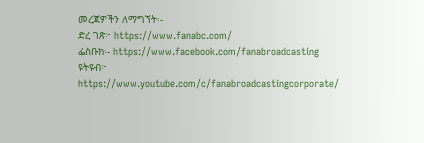መረጃዎችን ለማግኘት፡-
ድረ ገጽ፦ https://www.fanabc.com/
ፌስቡክ፡- https://www.facebook.com/fanabroadcasting
ዩትዩብ፦ https://www.youtube.com/c/fanabroadcastingcorporate/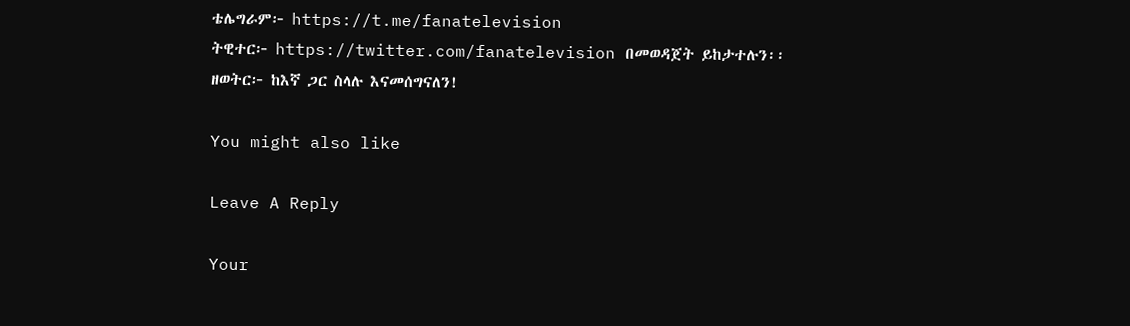ቴሌግራም፦ https://t.me/fanatelevision
ትዊተር፦ https://twitter.com/fanatelevision በመወዳጀት ይከታተሉን፡፡
ዘወትር፦ ከእኛ ጋር ስላሉ እናመሰግናለን!

You might also like

Leave A Reply

Your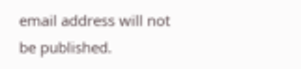email address will not be published.